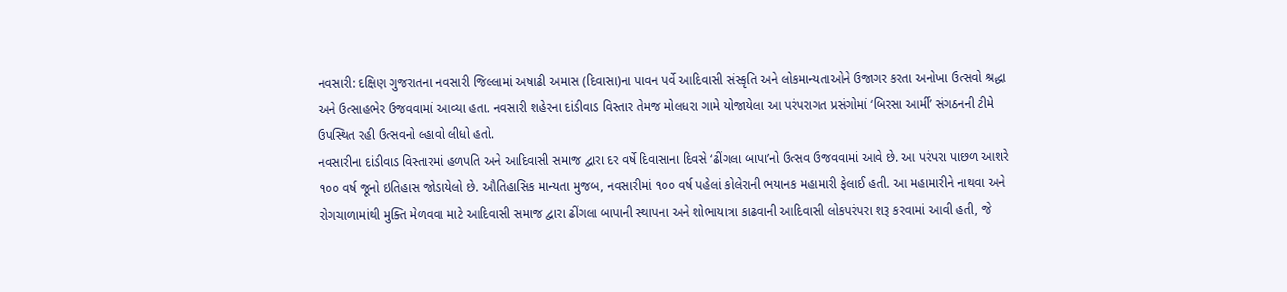નવસારી: દક્ષિણ ગુજરાતના નવસારી જિલ્લામાં અષાઢી અમાસ (દિવાસા)ના પાવન પર્વે આદિવાસી સંસ્કૃતિ અને લોકમાન્યતાઓને ઉજાગર કરતા અનોખા ઉત્સવો શ્રદ્ધા અને ઉત્સાહભેર ઉજવવામાં આવ્યા હતા. નવસારી શહેરના દાંડીવાડ વિસ્તાર તેમજ મોલધરા ગામે યોજાયેલા આ પરંપરાગત પ્રસંગોમાં ‘બિરસા આર્મી’ સંગઠનની ટીમે ઉપસ્થિત રહી ઉત્સવનો લ્હાવો લીધો હતો.
નવસારીના દાંડીવાડ વિસ્તારમાં હળપતિ અને આદિવાસી સમાજ દ્વારા દર વર્ષે દિવાસાના દિવસે ‘ઢીંગલા બાપા’નો ઉત્સવ ઉજવવામાં આવે છે. આ પરંપરા પાછળ આશરે ૧૦૦ વર્ષ જૂનો ઇતિહાસ જોડાયેલો છે. ઔતિહાસિક માન્યતા મુજબ, નવસારીમાં ૧૦૦ વર્ષ પહેલાં કોલેરાની ભયાનક મહામારી ફેલાઈ હતી. આ મહામારીને નાથવા અને રોગચાળામાંથી મુક્તિ મેળવવા માટે આદિવાસી સમાજ દ્વારા ઢીંગલા બાપાની સ્થાપના અને શોભાયાત્રા કાઢવાની આદિવાસી લોકપરંપરા શરૂ કરવામાં આવી હતી, જે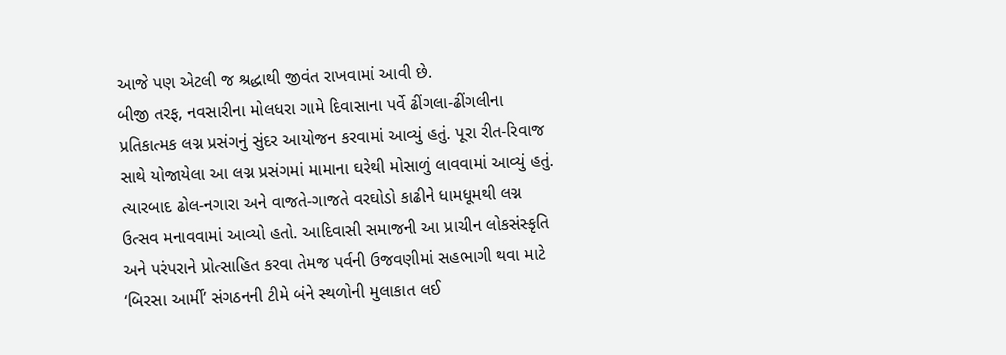આજે પણ એટલી જ શ્રદ્ધાથી જીવંત રાખવામાં આવી છે.
બીજી તરફ, નવસારીના મોલધરા ગામે દિવાસાના પર્વે ઢીંગલા-ઢીંગલીના પ્રતિકાત્મક લગ્ન પ્રસંગનું સુંદર આયોજન કરવામાં આવ્યું હતું. પૂરા રીત-રિવાજ સાથે યોજાયેલા આ લગ્ન પ્રસંગમાં મામાના ઘરેથી મોસાળું લાવવામાં આવ્યું હતું. ત્યારબાદ ઢોલ-નગારા અને વાજતે-ગાજતે વરઘોડો કાઢીને ધામધૂમથી લગ્ન ઉત્સવ મનાવવામાં આવ્યો હતો. આદિવાસી સમાજની આ પ્રાચીન લોકસંસ્કૃતિ અને પરંપરાને પ્રોત્સાહિત કરવા તેમજ પર્વની ઉજવણીમાં સહભાગી થવા માટે ‘બિરસા આર્મી’ સંગઠનની ટીમે બંને સ્થળોની મુલાકાત લઈ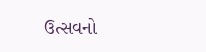ઉત્સવનો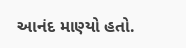આનંદ માણ્યો હતો.